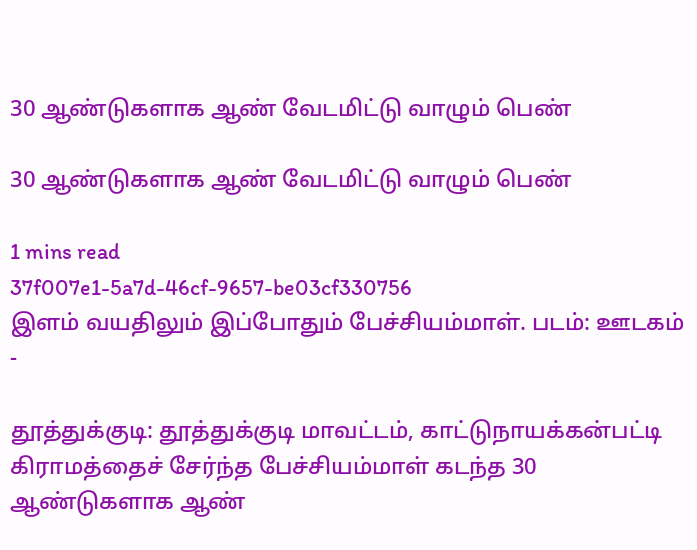30 ஆண்டுகளாக ஆண் வேடமிட்டு வாழும் பெண்

30 ஆண்டுகளாக ஆண் வேடமிட்டு வாழும் பெண்

1 mins read
37f007e1-5a7d-46cf-9657-be03cf330756
இளம் வயதிலும் இப்போதும் பேச்சியம்மாள். படம்: ஊடகம் -

தூத்துக்குடி: தூத்துக்குடி மாவட்டம், காட்டுநாயக்கன்பட்டி கிராமத்தைச் சேர்ந்த பேச்சியம்மாள் கடந்த 30 ஆண்டுகளாக ஆண்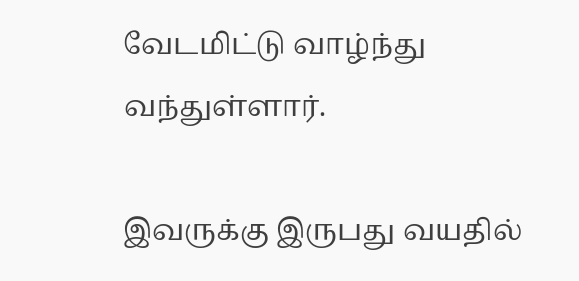வேடமிட்டு வாழ்ந்து வந்துள்ளார்.

இவருக்கு இருபது வயதில்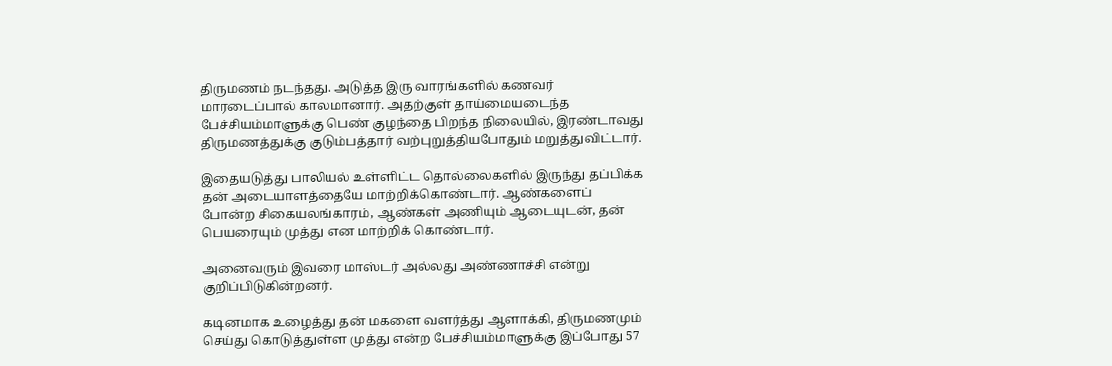திருமணம் நடந்தது. அடுத்த இரு வாரங்களில் கணவர் மாரடைப்பால் காலமானார். அதற்குள் தாய்மையடைந்த பேச்சியம்மாளுக்கு பெண் குழந்தை பிறந்த நிலையில், இரண்டாவது திருமணத்துக்கு குடும்பத்தார் வற்புறுத்தியபோதும் மறுத்துவிட்டார்.

இதையடுத்து பாலியல் உள்ளிட்ட தொல்லைகளில் இருந்து தப்பிக்க தன் அடையாளத்தையே மாற்றிக்கொண்டார். ஆண்களைப் போன்ற சிகையலங்காரம், ஆண்கள் அணியும் ஆடையுடன், தன் பெயரையும் முத்து என மாற்றிக் கொண்டார்.

அனைவரும் இவரை மாஸ்டர் அல்லது அண்ணாச்சி என்று குறிப்பிடுகின்றனர்.

கடினமாக உழைத்து தன் மகளை வளர்த்து ஆளாக்கி, திருமணமும் செய்து கொடுத்துள்ள முத்து என்ற பேச்சியம்மாளுக்கு இப்போது 57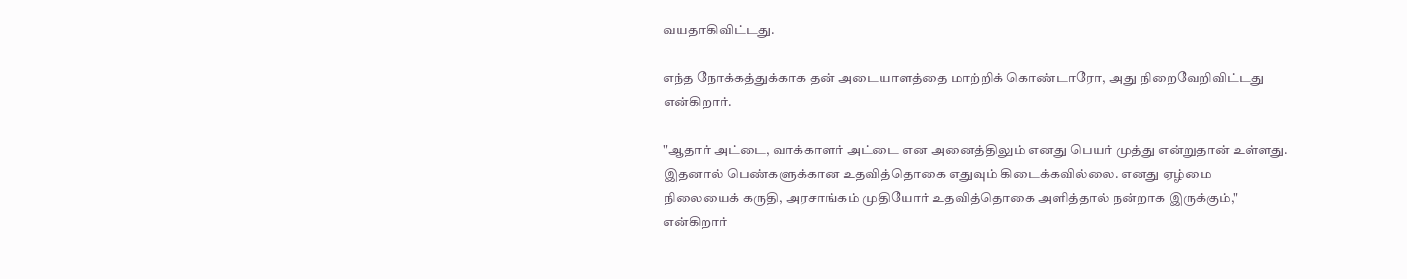வயதாகிவிட்டது.

எந்த நோக்கத்துக்காக தன் அடையாளத்தை மாற்றிக் கொண்டாரோ, அது நிறைவேறிவிட்டது என்கிறார்.

"ஆதார் அட்டை, வாக்காளர் அட்டை என அனைத்திலும் எனது பெயர் முத்து என்றுதான் உள்ளது. இதனால் பெண்களுக்கான உதவித்தொகை எதுவும் கிடைக்கவில்லை. எனது ஏழ்மை நிலையைக் கருதி, அரசாங்கம் முதியோர் உதவித்தொகை அளித்தால் நன்றாக இருக்கும்," என்கிறார்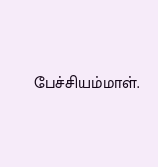பேச்சியம்மாள்.